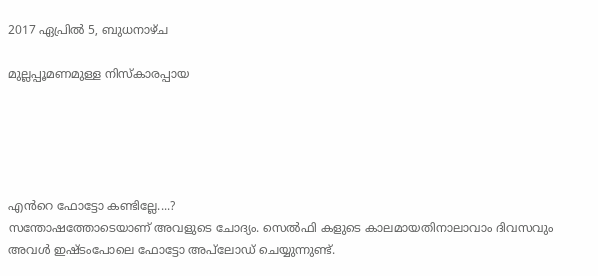2017 ഏപ്രിൽ 5, ബുധനാഴ്‌ച

മുല്ലപ്പൂമണമുള്ള നിസ്കാരപ്പായ





എൻറെ ഫോട്ടോ കണ്ടില്ലേ....?
സന്തോഷത്തോടെയാണ് അവളുടെ ചോദ്യം. സെൽഫി കളുടെ കാലമായതിനാലാവാം ദിവസവും അവൾ ഇഷ്ടംപോലെ ഫോട്ടോ അപ്‌ലോഡ് ചെയ്യുന്നുണ്ട്.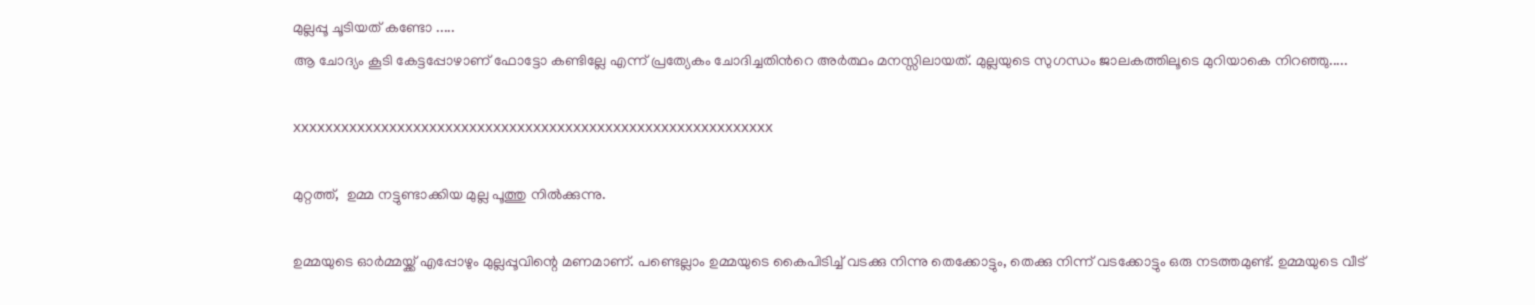മുല്ലപ്പൂ ചൂടിയത് കണ്ടോ .....
ആ ചോദ്യം കൂടി കേട്ടപ്പോഴാണ് ഫോട്ടോ കണ്ടില്ലേ എന്ന് പ്രത്യേകം ചോദിച്ചതിൻറെ അർത്ഥം മനസ്സിലായത്. മുല്ലയുടെ സുഗന്ധം ജാലകത്തിലൂടെ മുറിയാകെ നിറഞ്ഞു.....

xxxxxxxxxxxxxxxxxxxxxxxxxxxxxxxxxxxxxxxxxxxxxxxxxxxxxxxxxxxx

മുറ്റത്ത്,  ഉമ്മ നട്ടുണ്ടാക്കിയ മുല്ല പൂത്തു നിൽക്കുന്നു.

ഉമ്മയുടെ ഓർമ്മയ്ക്ക് എപ്പോഴും മുല്ലപ്പൂവിന്റെ മണമാണ്. പണ്ടെല്ലാം ഉമ്മയുടെ കൈപിടിച്ച് വടക്കു നിന്നു തെക്കോട്ടും, തെക്കു നിന്ന് വടക്കോട്ടും ഒരു നടത്തമുണ്ട്. ഉമ്മയുടെ വീട്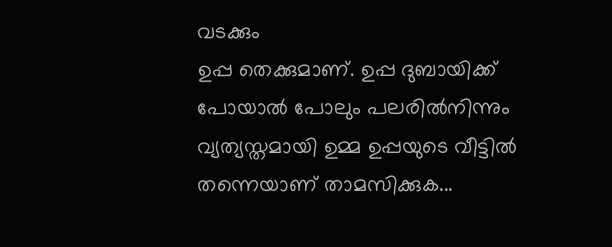വടക്കും
ഉപ്പ തെക്കുമാണ്. ഉപ്പ ദുബായിക്ക് പോയാൽ പോലും പലരിൽനിന്നും വ്യത്യസ്തമായി ഉമ്മ ഉപ്പയുടെ വീട്ടിൽ തന്നെയാണ് താമസിക്കുക...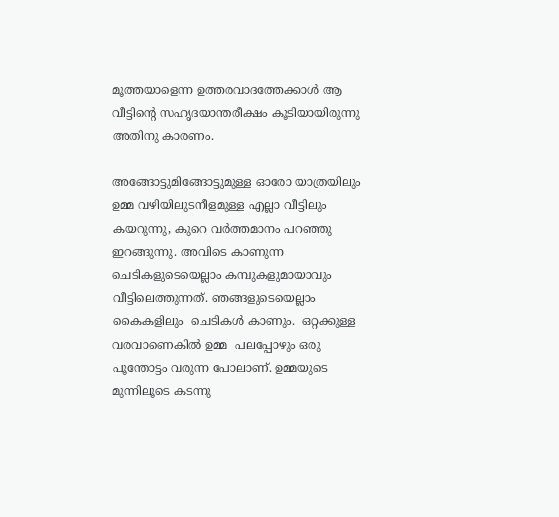മൂത്തയാളെന്ന ഉത്തരവാദത്തേക്കാൾ ആ വീട്ടിന്റെ സഹൃദയാന്തരീക്ഷം കൂടിയായിരുന്നു അതിനു കാരണം.

അങ്ങോട്ടുമിങ്ങോട്ടുമുള്ള ഓരോ യാത്രയിലും ഉമ്മ വഴിയിലുടനീളമുള്ള എല്ലാ വീട്ടിലും കയറുന്നു, കുറെ വർത്തമാനം പറഞ്ഞു ഇറങ്ങുന്നു. അവിടെ കാണുന്ന ചെടികളുടെയെല്ലാം കമ്പുകളുമായാവും വീട്ടിലെത്തുന്നത്. ഞങ്ങളുടെയെല്ലാം കൈകളിലും  ചെടികൾ കാണും.  ഒറ്റക്കുള്ള വരവാണെകിൽ ഉമ്മ  പലപ്പോഴും ഒരു പൂന്തോട്ടം വരുന്ന പോലാണ്. ഉമ്മയുടെ മുന്നിലൂടെ കടന്നു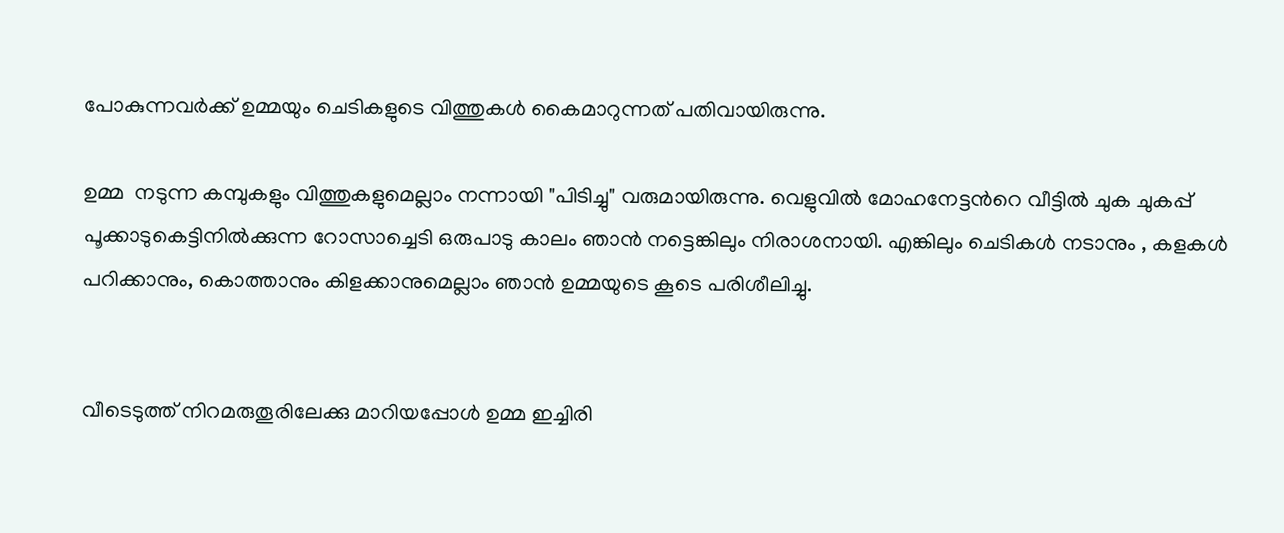പോകുന്നവർക്ക് ഉമ്മയും ചെടികളുടെ വിത്തുകൾ കൈമാറുന്നത് പതിവായിരുന്നു.

ഉമ്മ  നടുന്ന കമ്പുകളും വിത്തുകളുമെല്ലാം നന്നായി "പിടിച്ചു" വരുമായിരുന്നു. വെളുവിൽ മോഹനേട്ടൻറെ വീട്ടിൽ ചുക ചുകപ്പ് പൂക്കാടുകെട്ടിനിൽക്കുന്ന റോസാച്ചെടി ഒരുപാടു കാലം ഞാൻ നട്ടെങ്കിലും നിരാശനായി. എങ്കിലും ചെടികൾ നടാനും , കളകൾ പറിക്കാനും, കൊത്താനും കിളക്കാനുമെല്ലാം ഞാൻ ഉമ്മയുടെ കൂടെ പരിശീലിച്ചു.


വീടെടുത്ത് നിറമരുതൂരിലേക്കു മാറിയപ്പോൾ ഉമ്മ ഇച്ചിരി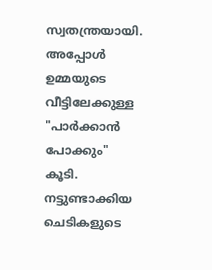സ്വതന്ത്രയായി. അപ്പോൾ ഉമ്മയുടെ വീട്ടിലേക്കുള്ള "പാർക്കാൻ പോക്കും" കൂടി. നട്ടുണ്ടാക്കിയ ചെടികളുടെ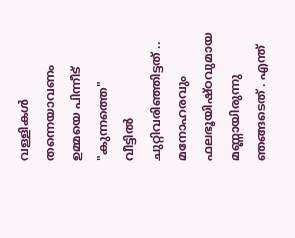വള്ളികൾ തന്നെയാവണം ഉമ്മയെ പിന്നീട് "കുന്നത്തെ"  വീട്ടിൽ ചുറ്റിവരിഞ്ഞിട്ടത് .. മനോഹരവും ഫലഭൂയിഷ്ഠവുമായ മണ്ണായിരുന്നു ഞങ്ങടെത് . എന്ത്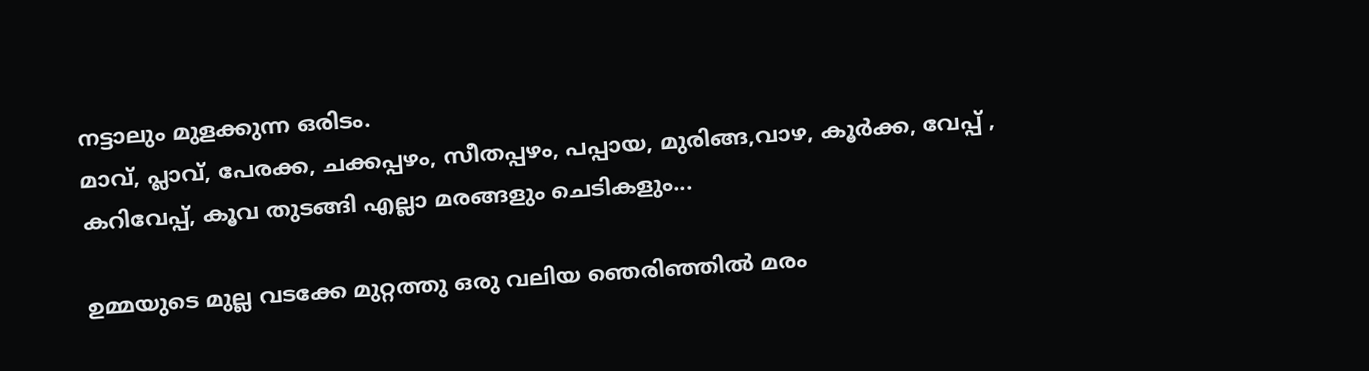നട്ടാലും മുളക്കുന്ന ഒരിടം.
മാവ്, പ്ലാവ്, പേരക്ക, ചക്കപ്പഴം, സീതപ്പഴം, പപ്പായ, മുരിങ്ങ,വാഴ, കൂർക്ക, വേപ്പ് , കറിവേപ്പ്, കൂവ തുടങ്ങി എല്ലാ മരങ്ങളും ചെടികളും...

ഉമ്മയുടെ മുല്ല വടക്കേ മുറ്റത്തു ഒരു വലിയ ഞെരിഞ്ഞിൽ മരം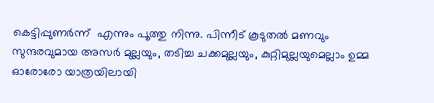കെട്ടിപ്പുണർന്ന്  എന്നും പൂത്തു നിന്നു. പിന്നീട് കൂടുതൽ മണവും സുന്ദരവുമായ അസർ മുല്ലയും, തടിച്ച ചക്കമുല്ലയും, കുറ്റിമുല്ലയുമെല്ലാം ഉമ്മ ഓരോരോ യാത്രയിലായി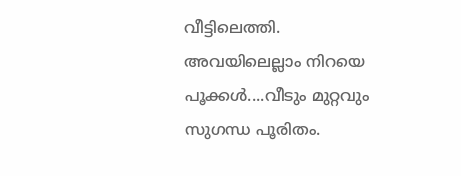വീട്ടിലെത്തി. അവയിലെല്ലാം നിറയെ പൂക്കൾ....വീടും മുറ്റവും സുഗന്ധ പൂരിതം.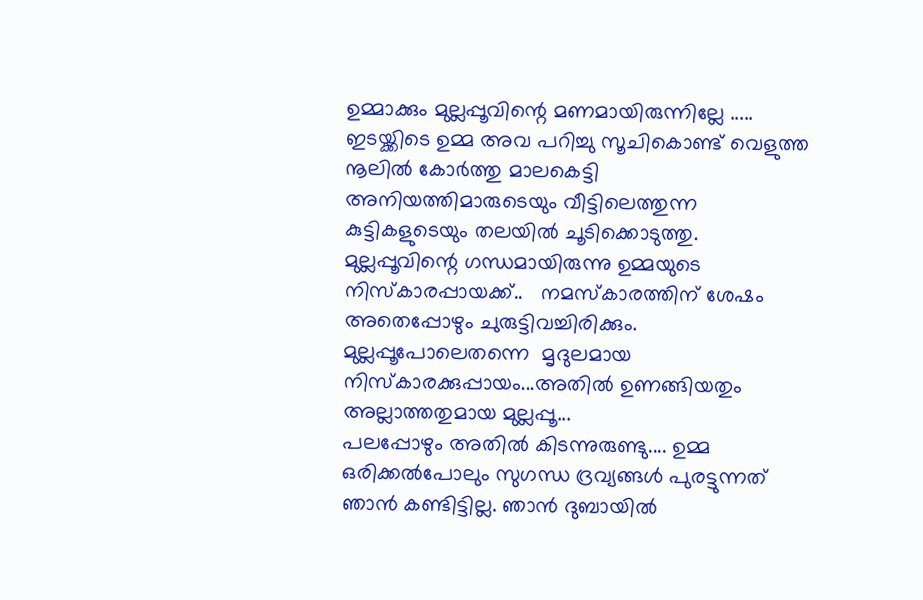ഉമ്മാക്കും മുല്ലപ്പൂവിന്റെ മണമായിരുന്നില്ലേ .....
ഇടയ്ക്കിടെ ഉമ്മ അവ പറിച്ചു സൂചികൊണ്ട് വെളുത്ത നൂലിൽ കോർത്തു മാലകെട്ടി അനിയത്തിമാരുടെയും വീട്ടിലെത്തുന്ന കുട്ടികളുടെയും തലയിൽ ചൂടിക്കൊടുത്തു.
മുല്ലപ്പൂവിന്റെ ഗന്ധമായിരുന്നു ഉമ്മയുടെ നിസ്കാരപ്പായക്ക്..   നമസ്കാരത്തിന് ശേഷം അതെപ്പോഴും ചുരുട്ടിവച്ചിരിക്കും. മുല്ലപ്പൂപോലെതന്നെ  മൃദുലമായ നിസ്കാരക്കുപ്പായം...അതിൽ ഉണങ്ങിയതും അല്ലാത്തതുമായ മുല്ലപ്പൂ...
പലപ്പോഴും അതിൽ കിടന്നുരുണ്ടു.... ഉമ്മ ഒരിക്കൽപോലും സുഗന്ധ ദ്രവ്യങ്ങൾ പുരട്ടുന്നത് ഞാൻ കണ്ടിട്ടില്ല. ഞാൻ ദുബായിൽ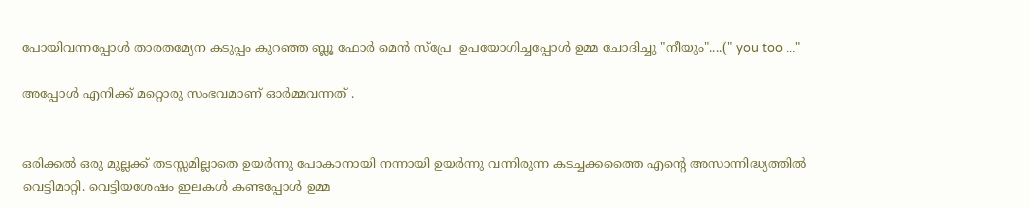പോയിവന്നപ്പോൾ താരതമ്യേന കടുപ്പം കുറഞ്ഞ ബ്ലൂ ഫോർ മെൻ സ്പ്രേ  ഉപയോഗിച്ചപ്പോൾ ഉമ്മ ചോദിച്ചു "നീയും"....(" you too ..."

അപ്പോൾ എനിക്ക് മറ്റൊരു സംഭവമാണ് ഓർമ്മവന്നത് .


ഒരിക്കൽ ഒരു മുല്ലക്ക് തടസ്സമില്ലാതെ ഉയർന്നു പോകാനായി നന്നായി ഉയർന്നു വന്നിരുന്ന കടച്ചക്കത്തൈ എൻ്റെ അസാന്നിദ്ധ്യത്തിൽ  വെട്ടിമാറ്റി. വെട്ടിയശേഷം ഇലകൾ കണ്ടപ്പോൾ ഉമ്മ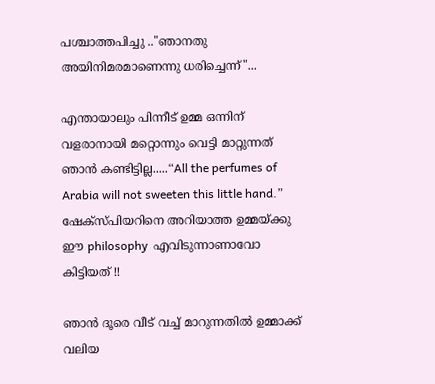പശ്ചാത്തപിച്ചു .."ഞാനതു അയിനിമരമാണെന്നു ധരിച്ചെന്ന്"...

എന്തായാലും പിന്നീട് ഉമ്മ ഒന്നിന് വളരാനായി മറ്റൊന്നും വെട്ടി മാറ്റുന്നത് ഞാൻ കണ്ടിട്ടില്ല.....“All the perfumes of Arabia will not sweeten this little hand.”   ഷേക്‌സ്‌പിയറിനെ അറിയാത്ത ഉമ്മയ്ക്കു ഈ philosophy  എവിടുന്നാണാവോ   കിട്ടിയത് !!

ഞാൻ ദൂരെ വീട് വച്ച് മാറുന്നതിൽ ഉമ്മാക്ക് വലിയ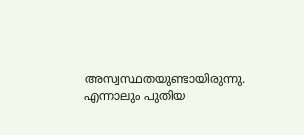അസ്വസ്ഥതയുണ്ടായിരുന്നു. എന്നാലും പുതിയ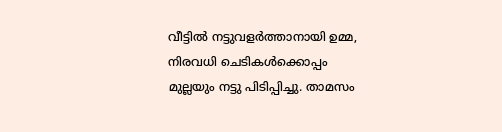വീട്ടിൽ നട്ടുവളർത്താനായി ഉമ്മ, നിരവധി ചെടികൾക്കൊപ്പം  മുല്ലയും നട്ടു പിടിപ്പിച്ചു. താമസം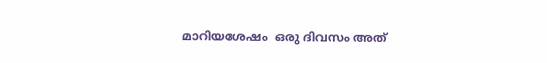മാറിയശേഷം  ഒരു ദിവസം അത്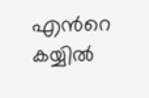എൻറെ കയ്യിൽ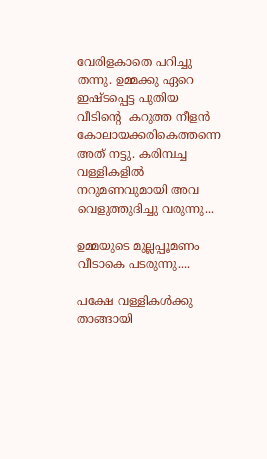വേരിളകാതെ പറിച്ചു തന്നു. ഉമ്മക്കു ഏറെ ഇഷ്ടപ്പെട്ട പുതിയ വീടിന്റെ  കറുത്ത നീളൻ കോലായക്കരികെത്തന്നെ അത് നട്ടു. കരിമ്പച്ച വള്ളികളിൽ നറുമണവുമായി അവ വെളുത്തുദിച്ചു വരുന്നു...

ഉമ്മയുടെ മുല്ലപ്പൂമണം വീടാകെ പടരുന്നു....

പക്ഷേ വള്ളികൾക്കു താങ്ങായി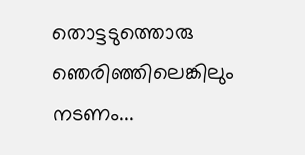തൊട്ടടുത്തൊരു ഞെരിഞ്ഞിലെങ്കിലും നടണം...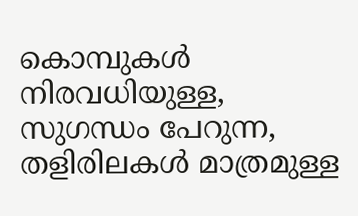കൊമ്പുകൾ നിരവധിയുള്ള, സുഗന്ധം പേറുന്ന, തളിരിലകൾ മാത്രമുള്ള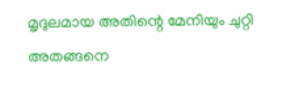മൃദുലമായ അതിന്റെ മേനിയും ചുറ്റി അതങ്ങനെ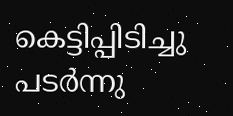കെട്ടിപ്പിടിച്ചു പടർന്നു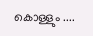കൊള്ളും ....